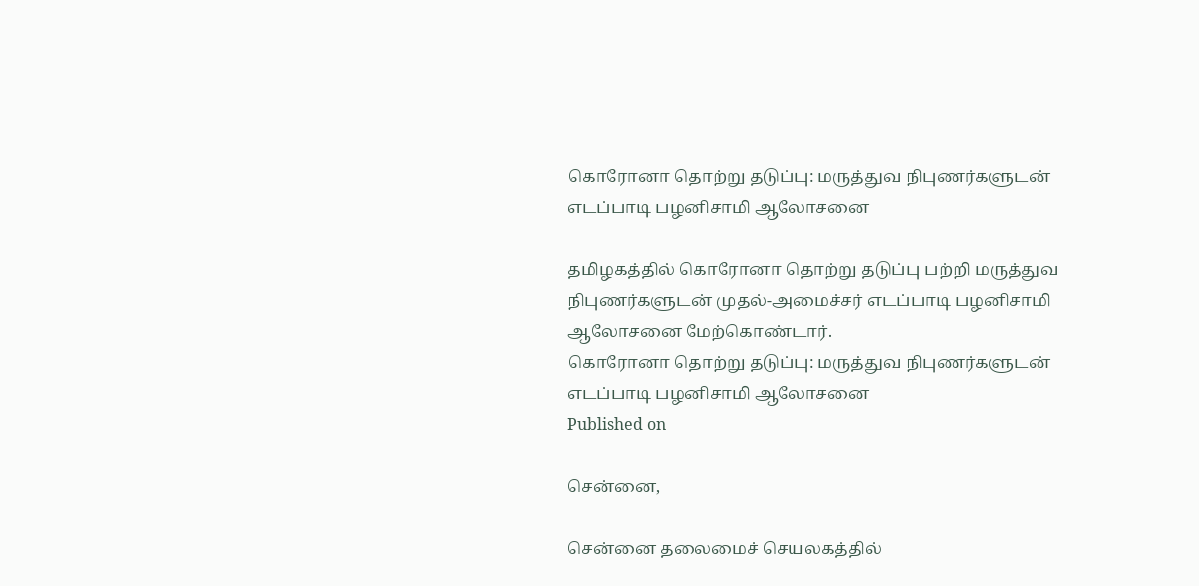கொரோனா தொற்று தடுப்பு: மருத்துவ நிபுணர்களுடன் எடப்பாடி பழனிசாமி ஆலோசனை

தமிழகத்தில் கொரோனா தொற்று தடுப்பு பற்றி மருத்துவ நிபுணர்களுடன் முதல்-அமைச்சர் எடப்பாடி பழனிசாமி ஆலோசனை மேற்கொண்டார்.
கொரோனா தொற்று தடுப்பு: மருத்துவ நிபுணர்களுடன் எடப்பாடி பழனிசாமி ஆலோசனை
Published on

சென்னை,

சென்னை தலைமைச் செயலகத்தில்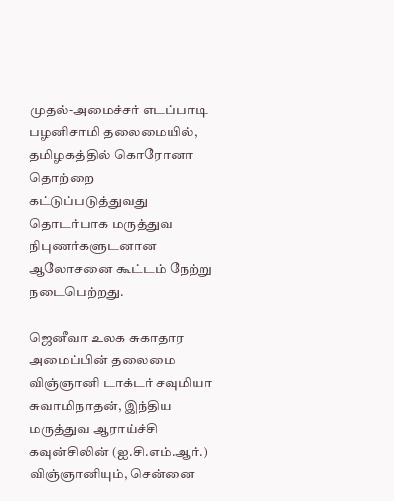முதல்-அமைச்சர் எடப்பாடி பழனிசாமி தலைமையில், தமிழகத்தில் கொரோனா தொற்றை கட்டுப்படுத்துவது தொடர்பாக மருத்துவ நிபுணர்களுடனான ஆலோசனை கூட்டம் நேற்று நடைபெற்றது.

ஜெனீவா உலக சுகாதார அமைப்பின் தலைமை விஞ்ஞானி டாக்டர் சவுமியா சுவாமிநாதன், இந்திய மருத்துவ ஆராய்ச்சி கவுன்சிலின் (ஐ.சி.எம்.ஆர்.) விஞ்ஞானியும், சென்னை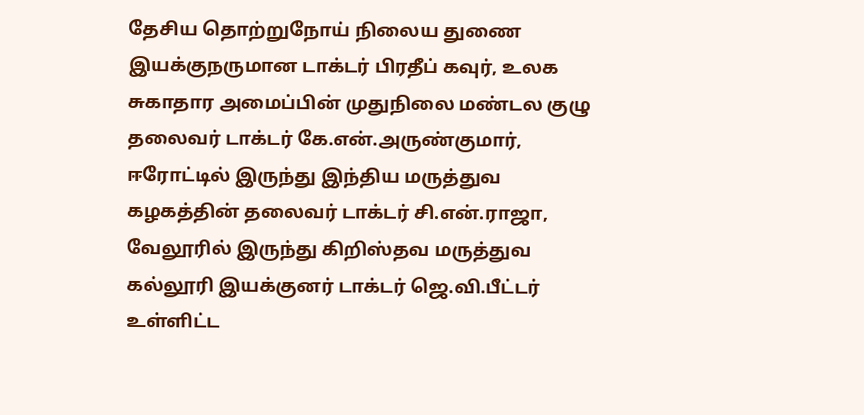தேசிய தொற்றுநோய் நிலைய துணை இயக்குநருமான டாக்டர் பிரதீப் கவுர், உலக சுகாதார அமைப்பின் முதுநிலை மண்டல குழு தலைவர் டாக்டர் கே.என்.அருண்குமார், ஈரோட்டில் இருந்து இந்திய மருத்துவ கழகத்தின் தலைவர் டாக்டர் சி.என்.ராஜா, வேலூரில் இருந்து கிறிஸ்தவ மருத்துவ கல்லூரி இயக்குனர் டாக்டர் ஜெ.வி.பீட்டர் உள்ளிட்ட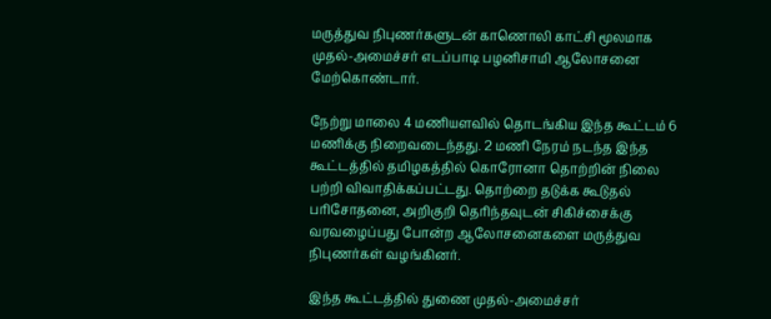மருத்துவ நிபுணர்களுடன் காணொலி காட்சி மூலமாக முதல்-அமைச்சர் எடப்பாடி பழனிசாமி ஆலோசனை மேற்கொண்டார்.

நேற்று மாலை 4 மணியளவில் தொடங்கிய இந்த கூட்டம் 6 மணிக்கு நிறைவடைந்தது. 2 மணி நேரம் நடந்த இந்த கூட்டத்தில் தமிழகத்தில் கொரோனா தொற்றின் நிலை பற்றி விவாதிக்கப்பட்டது. தொற்றை தடுக்க கூடுதல் பரிசோதனை, அறிகுறி தெரிந்தவுடன் சிகிச்சைக்கு வரவழைப்பது போன்ற ஆலோசனைகளை மருத்துவ நிபுணர்கள் வழங்கினர்.

இந்த கூட்டத்தில் துணை முதல்-அமைச்சர்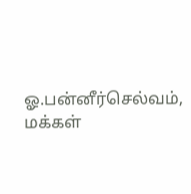ஓ.பன்னீர்செல்வம், மக்கள்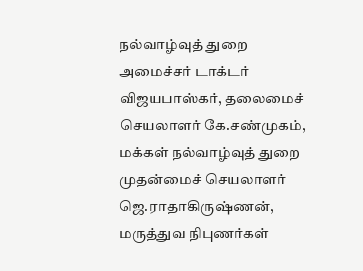நல்வாழ்வுத் துறை அமைச்சர் டாக்டர் விஜயபாஸ்கர், தலைமைச் செயலாளர் கே.சண்முகம், மக்கள் நல்வாழ்வுத் துறை முதன்மைச் செயலாளர் ஜெ.ராதாகிருஷ்ணன், மருத்துவ நிபுணர்கள்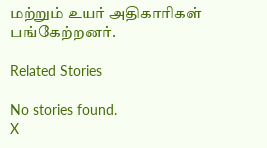மற்றும் உயர் அதிகாரிகள் பங்கேற்றனர்.

Related Stories

No stories found.
X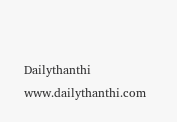Dailythanthi
www.dailythanthi.com